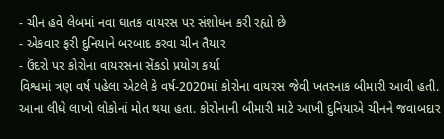- ચીન હવે લેબમાં નવા ઘાતક વાયરસ પર સંશોધન કરી રહ્યો છે
- એકવાર ફરી દુનિયાને બરબાદ કરવા ચીન તૈયાર
- ઉંદરો પર કોરોના વાયરસના સેંકડો પ્રયોગ કર્યા
વિશ્વમાં ત્રણ વર્ષ પહેલા એટલે કે વર્ષ-2020માં કોરોના વાયરસ જેવી ખતરનાક બીમારી આવી હતી. આના લીધે લાખો લોકોનાં મોત થયા હતા. કોરોનાની બીમારી માટે આખી દુનિયાએ ચીનને જવાબદાર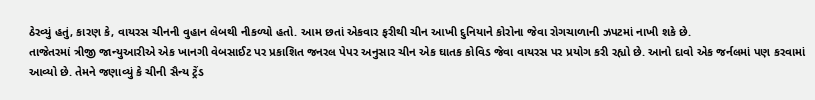ઠેરવ્યું હતું, કારણ કે, વાયરસ ચીનની વુહાન લેબથી નીકળ્યો હતો. આમ છતાં એકવાર ફરીથી ચીન આખી દુનિયાને કોરોના જેવા રોગચાળાની ઝપટમાં નાખી શકે છે.
તાજેતરમાં ત્રીજી જાન્યુઆરીએ એક ખાનગી વેબસાઈટ પર પ્રકાશિત જનરલ પેપર અનુસાર ચીન એક ઘાતક કોવિડ જેવા વાયરસ પર પ્રયોગ કરી રહ્યો છે. આનો દાવો એક જર્નલમાં પણ કરવામાં આવ્યો છે. તેમને જણાવ્યું કે ચીની સૈન્ય ટ્રેંડ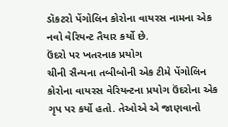ડૉકટરો પેંગોલિન કોરોના વાયરસ નામના એક નવો વેરિયન્ટ તૈયાર કર્યો છે.
ઉંદરો પર ખતરનાક પ્રયોગ
ચીની સૈન્યના તબીબોની એક ટીમે પેંગોલિન કોરોના વાયરસ વેરિયન્ટના પ્રયોગ ઉંદરોના એક ગૃપ પર કર્યો હતો. તેઓએ એ જાણવાનો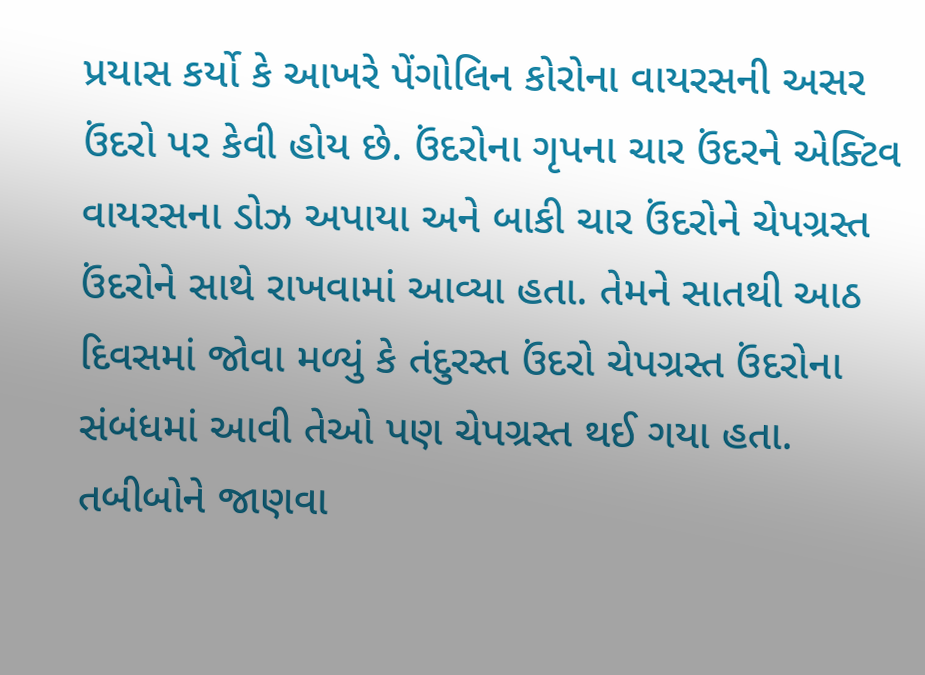પ્રયાસ કર્યો કે આખરે પેંગોલિન કોરોના વાયરસની અસર ઉંદરો પર કેવી હોય છે. ઉંદરોના ગૃપના ચાર ઉંદરને એક્ટિવ વાયરસના ડોઝ અપાયા અને બાકી ચાર ઉંદરોને ચેપગ્રસ્ત ઉંદરોને સાથે રાખવામાં આવ્યા હતા. તેમને સાતથી આઠ દિવસમાં જોવા મળ્યું કે તંદુરસ્ત ઉંદરો ચેપગ્રસ્ત ઉંદરોના સંબંધમાં આવી તેઓ પણ ચેપગ્રસ્ત થઈ ગયા હતા. તબીબોને જાણવા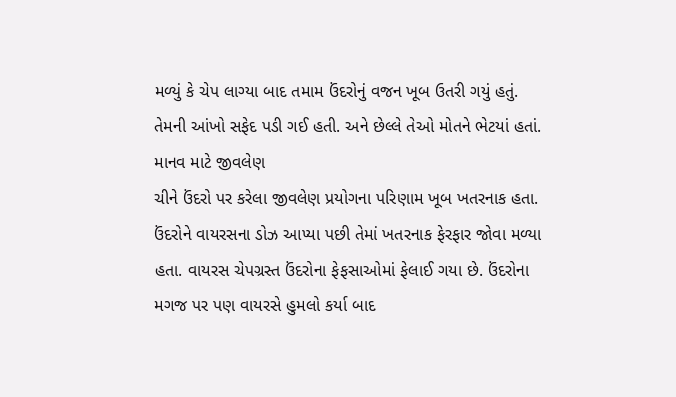મળ્યું કે ચેપ લાગ્યા બાદ તમામ ઉંદરોનું વજન ખૂબ ઉતરી ગયું હતું. તેમની આંખો સફેદ પડી ગઈ હતી. અને છેલ્લે તેઓ મોતને ભેટયાં હતાં.
માનવ માટે જીવલેણ
ચીને ઉંદરો પર કરેલા જીવલેણ પ્રયોગના પરિણામ ખૂબ ખતરનાક હતા. ઉંદરોને વાયરસના ડોઝ આપ્યા પછી તેમાં ખતરનાક ફેરફાર જોવા મળ્યા હતા. વાયરસ ચેપગ્રસ્ત ઉંદરોના ફેફસાઓમાં ફેલાઈ ગયા છે. ઉંદરોના મગજ પર પણ વાયરસે હુમલો કર્યા બાદ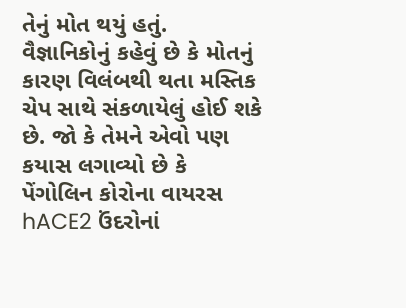તેનું મોત થયું હતું.
વૈજ્ઞાનિકોનું કહેવું છે કે મોતનું કારણ વિલંબથી થતા મસ્તિક ચેપ સાથે સંકળાયેલું હોઈ શકે છે. જો કે તેમને એવો પણ કયાસ લગાવ્યો છે કે પેંગોલિન કોરોના વાયરસ hACE2 ઉંદરોનાં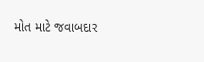મોત માટે જવાબદાર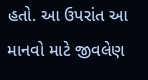હતો. આ ઉપરાંત આ માનવો માટે જીવલેણ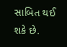સાબિત થઈ શકે છે.